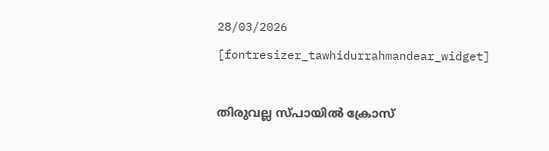28/03/2026
[fontresizer_tawhidurrahmandear_widget]

തിരുവല്ല സ്പായില്‍ ക്രോസ്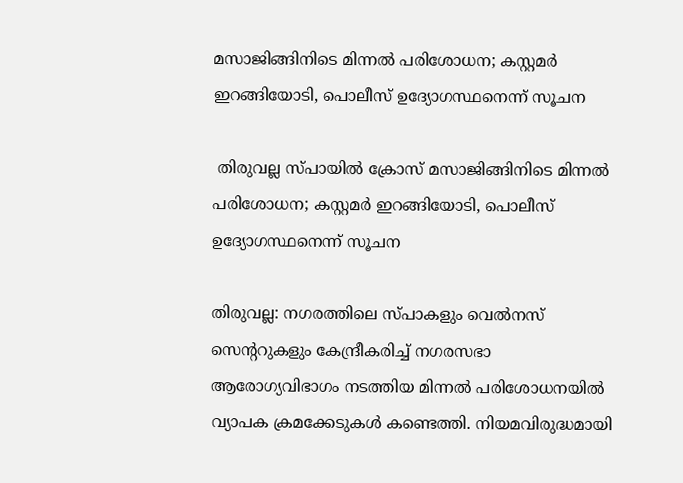മസാജിങ്ങിനിടെ മിന്നൽ പരിശോധന; കസ്റ്റമർ ഇറങ്ങിയോടി, പൊലീസ് ഉദ്യോഗസ്ഥനെന്ന് സൂചന

 തിരുവല്ല സ്പായില്‍ ക്രോസ് മസാജിങ്ങിനിടെ മിന്നൽ പരിശോധന; കസ്റ്റമർ ഇറങ്ങിയോടി, പൊലീസ് ഉദ്യോഗസ്ഥനെന്ന് സൂചന

തിരുവല്ല: നഗരത്തിലെ സ്പാകളും വെൽനസ് സെന്ററുകളും കേന്ദ്രീകരിച്ച് നഗരസഭാ ആരോഗ്യവിഭാഗം നടത്തിയ മിന്നൽ പരിശോധനയിൽ വ്യാപക ക്രമക്കേടുകൾ കണ്ടെത്തി. നിയമവിരുദ്ധമായി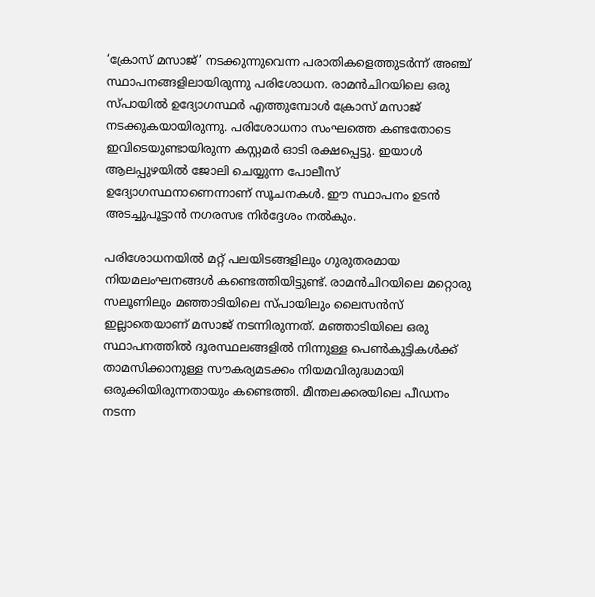‘ക്രോസ് മസാജ്’ നടക്കുന്നുവെന്ന പരാതികളെത്തുടർന്ന് അഞ്ച് സ്ഥാപനങ്ങളിലായിരുന്നു പരിശോധന. രാമൻചിറയിലെ ഒരു സ്പായിൽ ഉദ്യോഗസ്ഥർ എത്തുമ്പോൾ ക്രോസ് മസാജ് നടക്കുകയായിരുന്നു. പരിശോധനാ സംഘത്തെ കണ്ടതോടെ ഇവിടെയുണ്ടായിരുന്ന കസ്റ്റമർ ഓടി രക്ഷപ്പെട്ടു. ഇയാൾ ആലപ്പുഴയിൽ ജോലി ചെയ്യുന്ന പോലീസ് ഉദ്യോഗസ്ഥനാണെന്നാണ് സൂചനകൾ. ഈ സ്ഥാപനം ഉടൻ അടച്ചുപൂട്ടാൻ നഗരസഭ നിർദ്ദേശം നൽകും.

പരിശോധനയിൽ മറ്റ് പലയിടങ്ങളിലും ഗുരുതരമായ നിയമലംഘനങ്ങൾ കണ്ടെത്തിയിട്ടുണ്ട്. രാമൻചിറയിലെ മറ്റൊരു സലൂണിലും മഞ്ഞാടിയിലെ സ്പായിലും ലൈസൻസ് ഇല്ലാതെയാണ് മസാജ് നടന്നിരുന്നത്. മഞ്ഞാടിയിലെ ഒരു സ്ഥാപനത്തിൽ ദൂരസ്ഥലങ്ങളിൽ നിന്നുള്ള പെൺകുട്ടികൾക്ക് താമസിക്കാനുള്ള സൗകര്യമടക്കം നിയമവിരുദ്ധമായി ഒരുക്കിയിരുന്നതായും കണ്ടെത്തി. മീന്തലക്കരയിലെ പീഡനം നടന്ന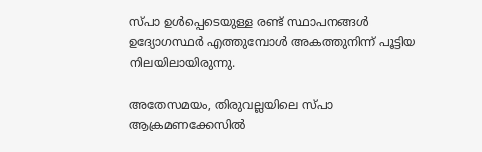സ്പാ ഉൾപ്പെടെയുള്ള രണ്ട് സ്ഥാപനങ്ങൾ ഉദ്യോഗസ്ഥർ എത്തുമ്പോൾ അകത്തുനിന്ന് പൂട്ടിയ നിലയിലായിരുന്നു.

അതേസമയം, തിരുവല്ലയിലെ സ്പാ ആക്രമണക്കേസിൽ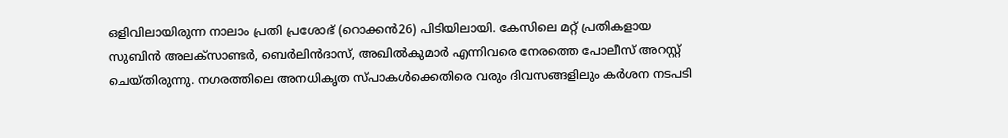ഒളിവിലായിരുന്ന നാലാം പ്രതി പ്രശോഭ് (റൊക്കൻ26) പിടിയിലായി. കേസിലെ മറ്റ് പ്രതികളായ സുബിൻ അലക്‌സാണ്ടർ, ബെർലിൻദാസ്, അഖിൽകുമാർ എന്നിവരെ നേരത്തെ പോലീസ് അറസ്റ്റ് ചെയ്തിരുന്നു. നഗരത്തിലെ അനധികൃത സ്പാകൾക്കെതിരെ വരും ദിവസങ്ങളിലും കർശന നടപടി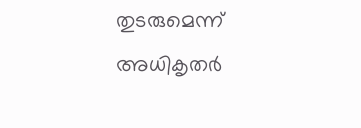തുടരുമെന്ന് അധികൃതർ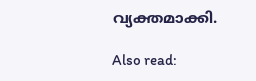വ്യക്തമാക്കി.

Also read: